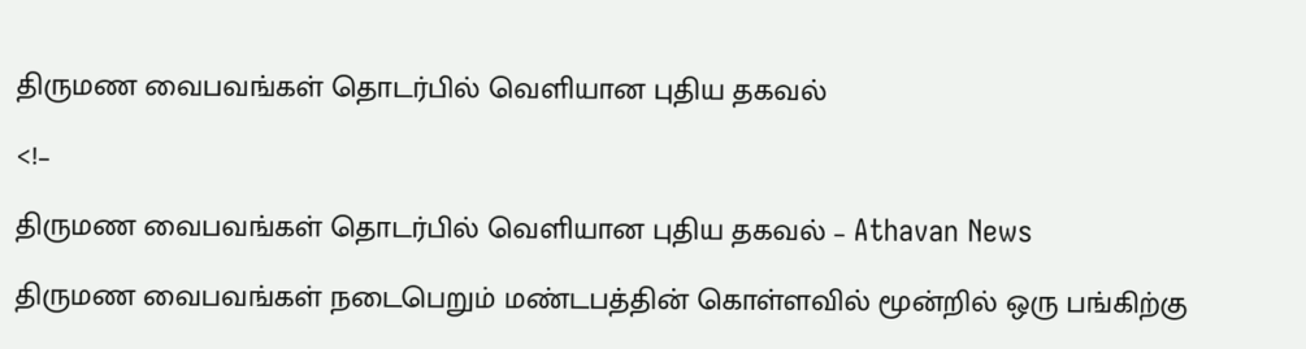திருமண வைபவங்கள் தொடர்பில் வெளியான புதிய தகவல்

<!–

திருமண வைபவங்கள் தொடர்பில் வெளியான புதிய தகவல் – Athavan News

திருமண வைபவங்கள் நடைபெறும் மண்டபத்தின் கொள்ளவில் மூன்றில் ஒரு பங்கிற்கு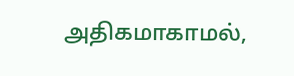அதிகமாகாமல்,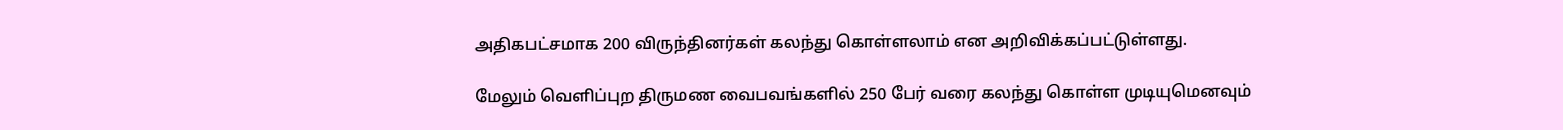அதிகபட்சமாக 200 விருந்தினர்கள் கலந்து கொள்ளலாம் என அறிவிக்கப்பட்டுள்ளது.

மேலும் வெளிப்புற திருமண வைபவங்களில் 250 பேர் வரை கலந்து கொள்ள முடியுமெனவும்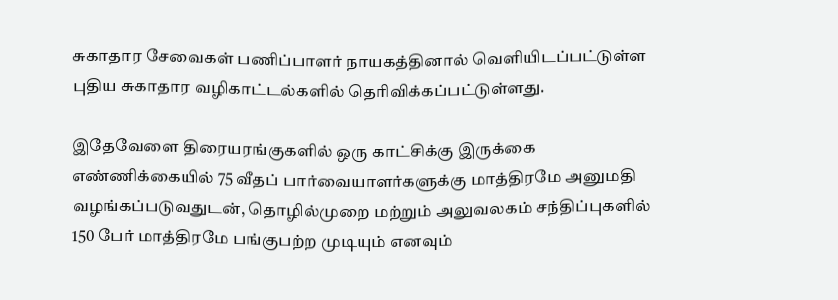சுகாதார சேவைகள் பணிப்பாளர் நாயகத்தினால் வெளியிடப்பட்டுள்ள புதிய சுகாதார வழிகாட்டல்களில் தெரிவிக்கப்பட்டுள்ளது.

இதேவேளை திரையரங்குகளில் ஒரு காட்சிக்கு இருக்கை எண்ணிக்கையில் 75 வீதப் பார்வையாளர்களுக்கு மாத்திரமே அனுமதி வழங்கப்படுவதுடன், தொழில்முறை மற்றும் அலுவலகம் சந்திப்புகளில் 150 பேர் மாத்திரமே பங்குபற்ற முடியும் எனவும்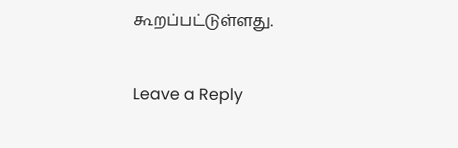கூறப்பட்டுள்ளது.


Leave a Reply